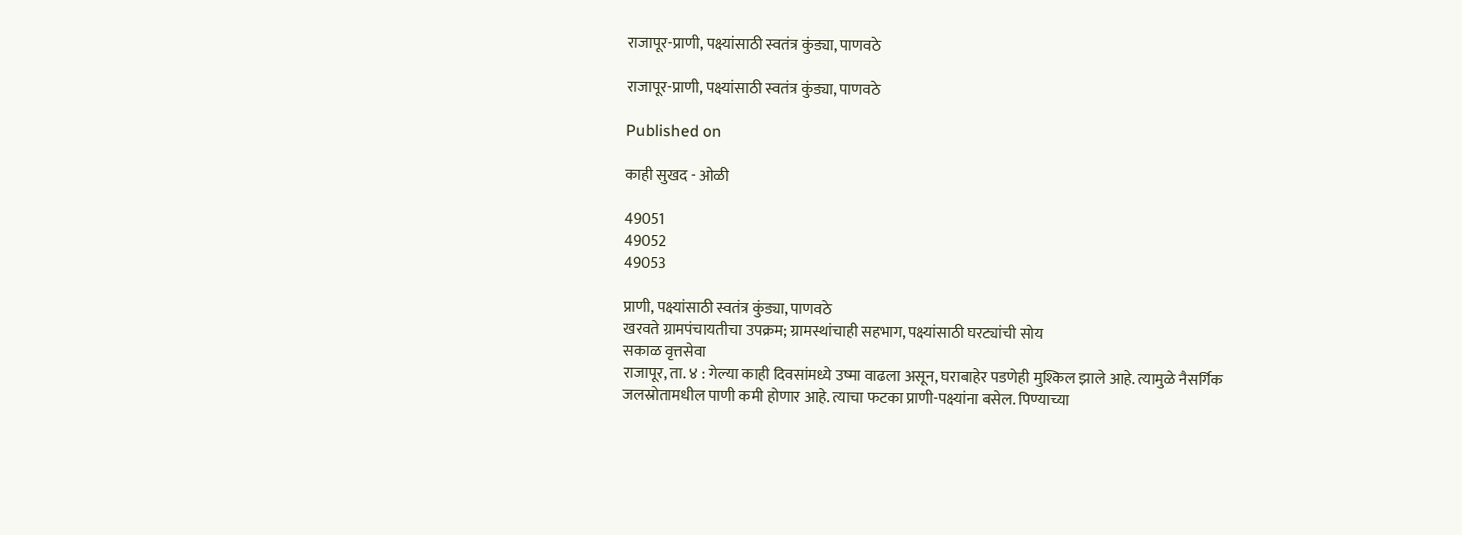राजापूर-प्राणी, पक्ष्यांसाठी स्वतंत्र कुंड्या, पाणवठे

राजापूर-प्राणी, पक्ष्यांसाठी स्वतंत्र कुंड्या, पाणवठे

Published on

काही सुखद - ओळी

49051
49052
49053

प्राणी, पक्ष्यांसाठी स्वतंत्र कुंड्या, पाणवठे
खरवते ग्रामपंचायतीचा उपक्रम; ग्रामस्थांचाही सहभाग, पक्ष्यांसाठी घरट्यांची सोय
सकाळ वृत्तसेवा
राजापूर, ता. ४ : गेल्या काही दिवसांमध्ये उष्मा वाढला असून, घराबाहेर पडणेही मुश्किल झाले आहे. त्यामुळे नैसर्गिक जलस्रोतामधील पाणी कमी होणार आहे. त्याचा फटका प्राणी-पक्ष्यांना बसेल. पिण्याच्या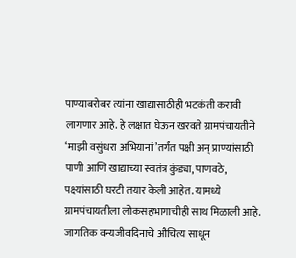पाण्याबरोबर त्यांना खाद्यासाठीही भटकंती करावी लागणार आहे. हे लक्षात घेऊन खरवते ग्रामपंचायतीने ‘माझी वसुंधरा अभियानां’तर्गंत पक्षी अन् प्राण्यांसाठी पाणी आणि खाद्याच्या स्वतंत्र कुंड्या, पाणवठे, पक्ष्यांसाठी घरटी तयार केली आहेत. यामध्ये ग्रामपंचायतीला लोकसहभागाचीही साथ मिळाली आहे.
जागतिक वन्यजीवदिनाचे औचित्य साधून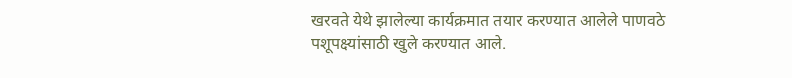खरवते येथे झालेल्या कार्यक्रमात तयार करण्यात आलेले पाणवठे पशूपक्ष्यांसाठी खुले करण्यात आले.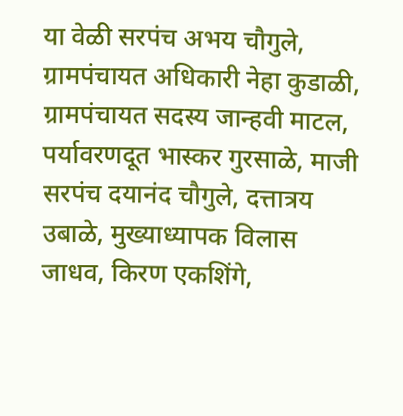या वेळी सरपंच अभय चौगुले, ग्रामपंचायत अधिकारी नेहा कुडाळी, ग्रामपंचायत सदस्य जान्हवी माटल, पर्यावरणदूत भास्कर गुरसाळे, माजी सरपंच दयानंद चौगुले, दत्तात्रय उबाळे, मुख्याध्यापक विलास जाधव, किरण एकशिंगे,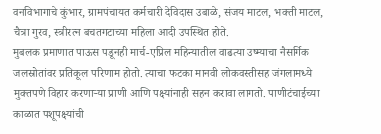वनविभागाचे कुंभार, ग्रामपंचायत कर्मचारी देविदास उबाळे, संजय माटल, भक्ती माटल, चैत्रा गुरव, स्त्रीरत्न बचतगटाच्या महिला आदी उपस्थित होते.
मुबलक प्रमाणात पाऊस पडूनही मार्च-एप्रिल महिन्यातील वाढत्या उष्म्याचा नैसर्गिक जलस्रोतांवर प्रतिकूल परिणाम होतो. त्याचा फटका मानवी लोकवस्तीसह जंगलामध्ये मुक्तपणे विहार करणार्‍या प्राणी आणि पक्ष्यांनाही सहन करावा लागतो. पाणीटंचाईच्या काळात पशूपक्ष्यांची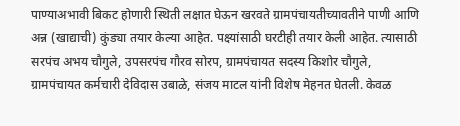पाण्याअभावी बिकट होणारी स्थिती लक्षात घेऊन खरवते ग्रामपंचायतीच्यावतीने पाणी आणि अन्न (खाद्याची) कुंड्या तयार केल्या आहेत. पक्ष्यांसाठी घरटीही तयार केली आहेत. त्यासाठी सरपंच अभय चौगुले, उपसरपंच गौरव सोरप, ग्रामपंचायत सदस्य किशोर चौगुले, ग्रामपंचायत कर्मचारी देविदास उबाळे, संजय माटल यांनी विशेष मेहनत घेतली. केवळ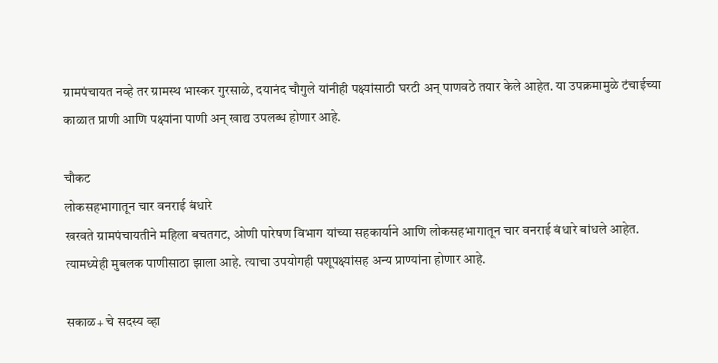ग्रामपंचायत नव्हे तर ग्रामस्थ भास्कर गुरसाळे, दयानंद चौगुले यांनीही पक्ष्यांसाठी घरटी अन् पाणवठे तयार केले आहेत. या उपक्रमामुळे टंचाईच्या काळात प्राणी आणि पक्ष्यांना पाणी अन् खाद्य उपलब्ध होणार आहे.

चौकट
लोकसहभागातून चार वनराई बंधारे
खरवते ग्रामपंचायतीने महिला बचतगट, ओणी पारेषण विभाग यांच्या सहकार्याने आणि लोकसहभागातून चार वनराई बंधारे बांधले आहेत. त्यामध्येही मुबलक पाणीसाठा झाला आहे. त्याचा उपयोगही पशूपक्ष्यांसह अन्य प्राण्यांना होणार आहे.

सकाळ+ चे सदस्य व्हा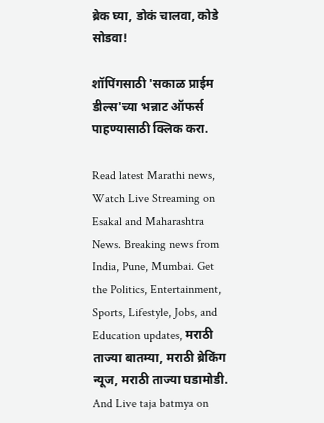ब्रेक घ्या, डोकं चालवा, कोडे सोडवा!

शॉपिंगसाठी 'सकाळ प्राईम डील्स'च्या भन्नाट ऑफर्स पाहण्यासाठी क्लिक करा.

Read latest Marathi news, Watch Live Streaming on Esakal and Maharashtra News. Breaking news from India, Pune, Mumbai. Get the Politics, Entertainment, Sports, Lifestyle, Jobs, and Education updates, मराठी ताज्या बातम्या, मराठी ब्रेकिंग न्यूज, मराठी ताज्या घडामोडी. And Live taja batmya on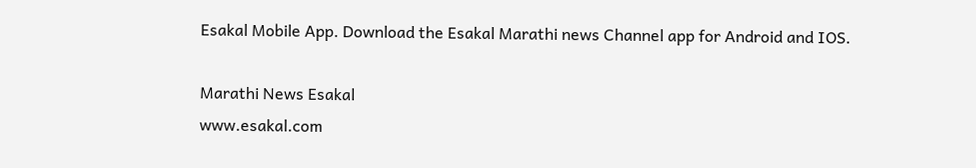Esakal Mobile App. Download the Esakal Marathi news Channel app for Android and IOS.

Marathi News Esakal
www.esakal.com